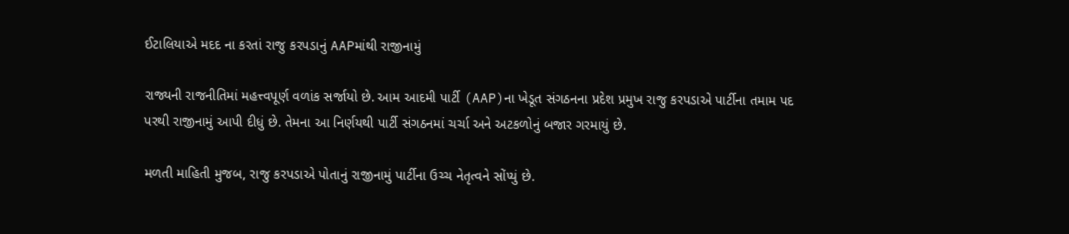ઈટાલિયાએ મદદ ના કરતાં રાજુ કરપડાનું AAPમાંથી રાજીનામું

રાજ્યની રાજનીતિમાં મહત્ત્વપૂર્ણ વળાંક સર્જાયો છે. આમ આદમી પાર્ટી (AAP)ના ખેડૂત સંગઠનના પ્રદેશ પ્રમુખ રાજુ કરપડાએ પાર્ટીના તમામ પદ પરથી રાજીનામું આપી દીધું છે. તેમના આ નિર્ણયથી પાર્ટી સંગઠનમાં ચર્ચા અને અટકળોનું બજાર ગરમાયું છે.

મળતી માહિતી મુજબ, રાજુ કરપડાએ પોતાનું રાજીનામું પાર્ટીના ઉચ્ચ નેતૃત્વને સોંપ્યું છે.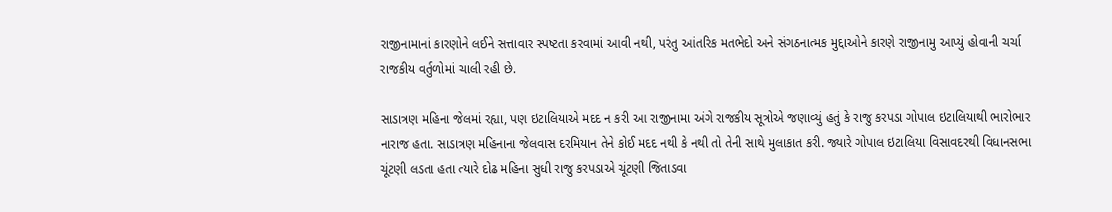રાજીનામાનાં કારણોને લઈને સત્તાવાર સ્પષ્ટતા કરવામાં આવી નથી, પરંતુ આંતરિક મતભેદો અને સંગઠનાત્મક મુદ્દાઓને કારણે રાજીનામુ આપ્યું હોવાની ચર્ચા રાજકીય વર્તુળોમાં ચાલી રહી છે.

સાડાત્રણ મહિના જેલમાં રહ્યા, પણ ઇટાલિયાએ મદદ ન કરી આ રાજીનામા અંગે રાજકીય સૂત્રોએ જણાવ્યું હતું કે રાજુ કરપડા ગોપાલ ઇટાલિયાથી ભારોભાર નારાજ હતા. સાડાત્રણ મહિનાના જેલવાસ દરમિયાન તેને કોઈ મદદ નથી કે નથી તો તેની સાથે મુલાકાત કરી. જ્યારે ગોપાલ ઇટાલિયા વિસાવદરથી વિધાનસભા ચૂંટણી લડતા હતા ત્યારે દોઢ મહિના સુધી રાજુ કરપડાએ ચૂંટણી જિતાડવા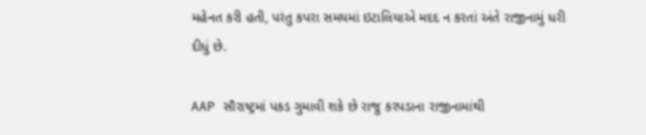મહેનત કરી હતી, પરંતુ કપરા સમયમાં ઇટાલિયાએ મદદ ન કરતાં અંતે રાજીનામું ધરી દીધું છે.

AAP સૌરાષ્ટ્રમાં પકડ ગુમાવી શકે છે રાજુ કરપડાના રાજીનામાંથી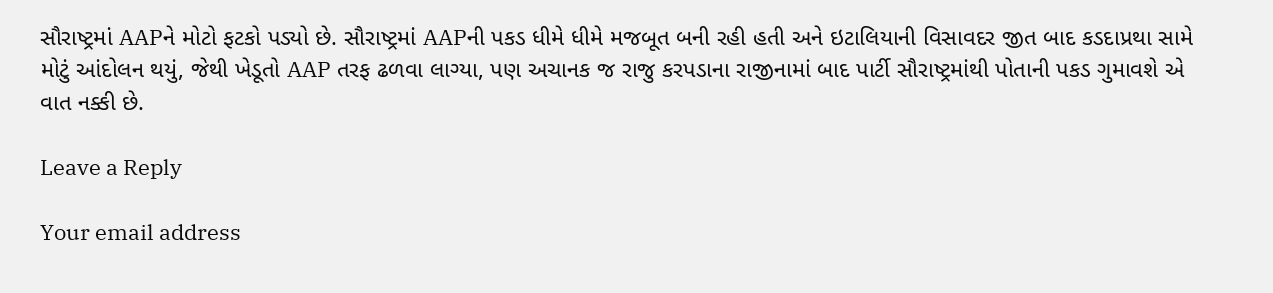સૌરાષ્ટ્રમાં AAPને મોટો ફટકો પડ્યો છે. સૌરાષ્ટ્રમાં AAPની પકડ ધીમે ધીમે મજબૂત બની રહી હતી અને ઇટાલિયાની વિસાવદર જીત બાદ કડદાપ્રથા સામે મોટું આંદોલન થયું, જેથી ખેડૂતો AAP તરફ ઢળવા લાગ્યા, પણ અચાનક જ રાજુ કરપડાના રાજીનામાં બાદ પાર્ટી સૌરાષ્ટ્રમાંથી પોતાની પકડ ગુમાવશે એ વાત નક્કી છે.

Leave a Reply

Your email address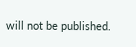will not be published.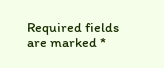Required fields are marked *